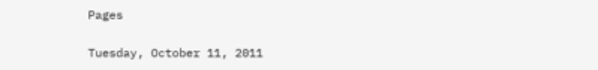Pages

Tuesday, October 11, 2011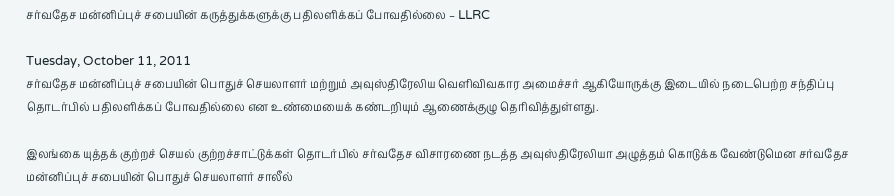சர்வதேச மன்னிப்புச் சபையின் கருத்துக்களுக்கு பதிலளிக்கப் போவதில்லை – LLRC

Tuesday, October 11, 2011
சர்வதேச மன்னிப்புச் சபையின் பொதுச் செயலாளர் மற்றும் அவுஸ்திரேலிய வெளிவிவகார அமைச்சர் ஆகியோருக்கு இடையில் நடைபெற்ற சந்திப்பு தொடர்பில் பதிலளிக்கப் போவதில்லை என உண்மையைக் கண்டறியும் ஆணைக்குழு தெரிவித்துள்ளது.

இலங்கை யுத்தக் குற்றச் செயல் குற்றச்சாட்டுக்கள் தொடர்பில் சர்வதேச விசாரணை நடத்த அவுஸ்திரேலியா அழுத்தம் கொடுக்க வேண்டுமென சர்வதேச மன்னிப்புச் சபையின் பொதுச் செயலாளர் சாலீல்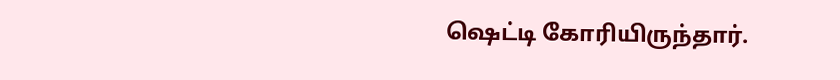ஷெட்டி கோரியிருந்தார்.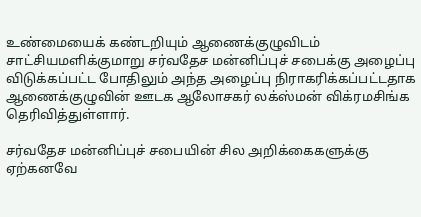உண்மையைக் கண்டறியும் ஆணைக்குழுவிடம் சாட்சியமளிக்குமாறு சர்வதேச மன்னிப்புச் சபைக்கு அழைப்பு விடுக்கப்பட்ட போதிலும் அந்த அழைப்பு நிராகரிக்கப்பட்டதாக ஆணைக்குழுவின் ஊடக ஆலோசகர் லக்ஸ்மன் விக்ரமசிங்க தெரிவித்துள்ளார்.

சர்வதேச மன்னிப்புச் சபையின் சில அறிக்கைகளுக்கு ஏற்கனவே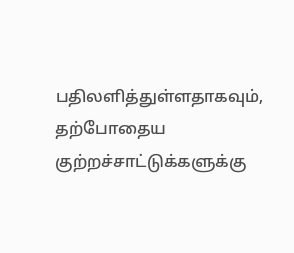பதிலளித்துள்ளதாகவும், தற்போதைய குற்றச்சாட்டுக்களுக்கு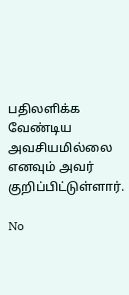பதிலளிக்க வேண்டிய அவசியமில்லை எனவும் அவர் குறிப்பிட்டுள்ளார்.

No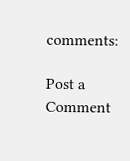comments:

Post a Comment